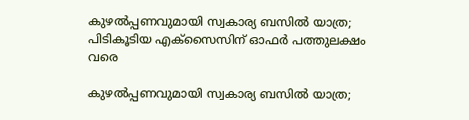കുഴൽപ്പണവുമായി സ്വകാര്യ ബസിൽ യാത്ര; പിടികൂടിയ എക്സൈസിന് ഓഫർ പത്തുലക്ഷം വരെ

കുഴൽപ്പണവുമായി സ്വകാര്യ ബസിൽ യാത്ര;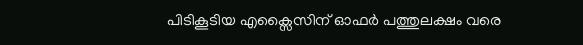പിടികൂടിയ എക്സൈസിന് ഓഫർ പത്തുലക്ഷം വരെ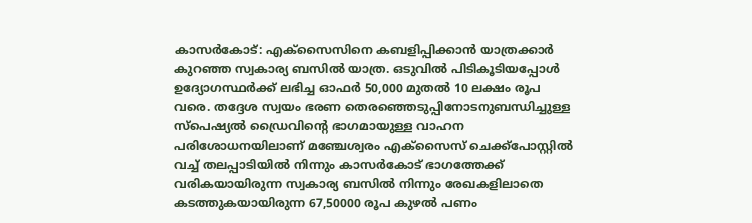കാസർകോട്: എക്സൈസിനെ കബളിപ്പിക്കാൻ യാത്രക്കാർ കുറഞ്ഞ സ്വകാര്യ ബസിൽ യാത്ര. ഒടുവിൽ പിടികൂടിയപ്പോൾ ഉദ്യോഗസ്ഥർക്ക് ലഭിച്ച ഓഫർ 50,000 മുതൽ 10 ലക്ഷം രൂപ വരെ. തദ്ദേശ സ്വയം ഭരണ തെരഞ്ഞെടുപ്പിനോടനുബന്ധിച്ചുള്ള സ്പെഷ്യൽ ഡ്രൈവിൻ്റെ ഭാഗമായുള്ള വാഹന പരിശോധനയിലാണ് മഞ്ചേശ്വരം എക്‌സൈസ് ചെക്ക്‌പോസ്റ്റില്‍ വച്ച് തലപ്പാടിയിൽ നിന്നും കാസര്‍കോട് ഭാഗത്തേക്ക് വരികയായിരുന്ന സ്വകാര്യ ബസില്‍ നിന്നും രേഖകളിലാതെ കടത്തുകയായിരുന്ന 67,50000 രൂപ കുഴൽ പണം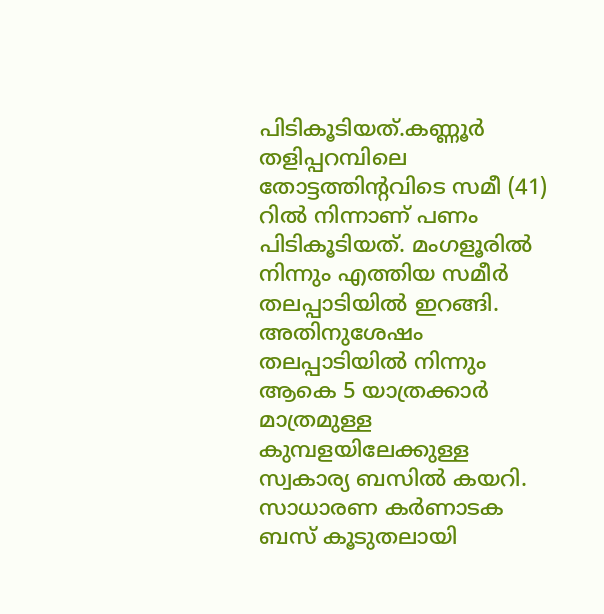പിടികൂടിയത്.കണ്ണൂർ തളിപ്പറമ്പിലെ തോട്ടത്തിന്റവിടെ സമീ (41) റിൽ നിന്നാണ് പണം പിടികൂടിയത്. മംഗളൂരിൽ നിന്നും എത്തിയ സമീർ തലപ്പാടിയിൽ ഇറങ്ങി. അതിനുശേഷം തലപ്പാടിയിൽ നിന്നും ആകെ 5 യാത്രക്കാർ മാത്രമുള്ള കുമ്പളയിലേക്കുള്ള സ്വകാര്യ ബസിൽ കയറി. സാധാരണ കർണാടക ബസ് കൂടുതലായി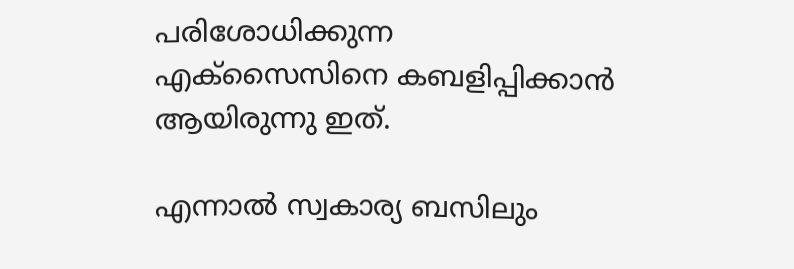പരിശോധിക്കുന്ന എക്സൈസിനെ കബളിപ്പിക്കാൻ ആയിരുന്നു ഇത്.

എന്നാൽ സ്വകാര്യ ബസിലും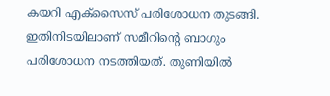കയറി എക്‌സൈസ് പരിശോധന തുടങ്ങി. ഇതിനിടയിലാണ് സമീറിൻ്റെ ബാഗും പരിശോധന നടത്തിയത്. തുണിയിൽ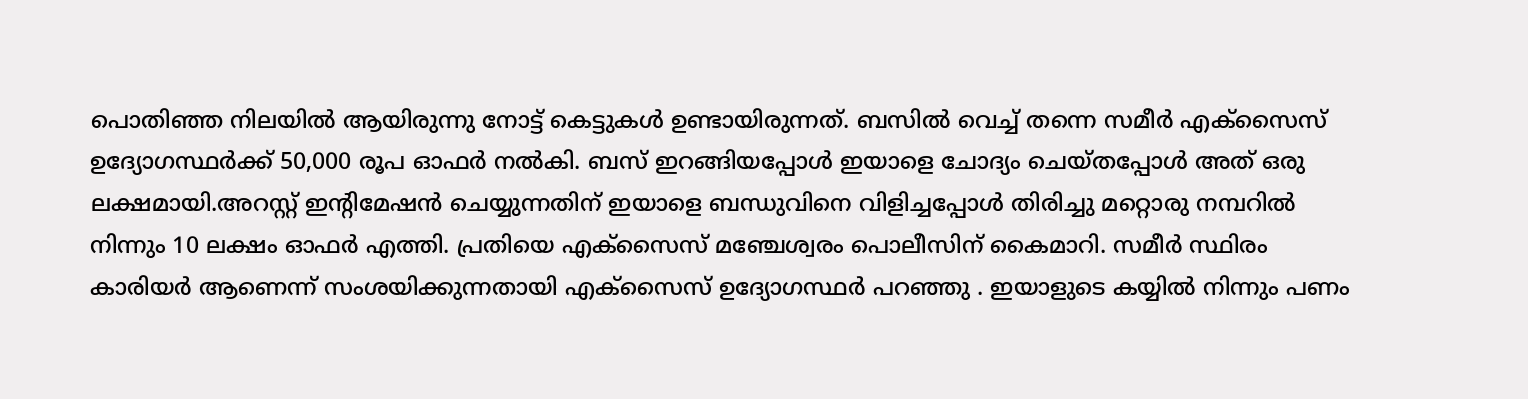പൊതിഞ്ഞ നിലയിൽ ആയിരുന്നു നോട്ട് കെട്ടുകൾ ഉണ്ടായിരുന്നത്. ബസിൽ വെച്ച് തന്നെ സമീർ എക്സൈസ് ഉദ്യോഗസ്ഥർക്ക് 50,000 രൂപ ഓഫർ നൽകി. ബസ് ഇറങ്ങിയപ്പോൾ ഇയാളെ ചോദ്യം ചെയ്‌തപ്പോൾ അത് ഒരു ലക്ഷമായി.അറസ്റ്റ് ഇൻ്റിമേഷൻ ചെയ്യുന്നതിന് ഇയാളെ ബന്ധുവിനെ വിളിച്ചപ്പോൾ തിരിച്ചു മറ്റൊരു നമ്പറിൽ നിന്നും 10 ലക്ഷം ഓഫർ എത്തി. പ്രതിയെ എക്സൈസ് മഞ്ചേശ്വരം പൊലീസിന് കൈമാറി. സമീർ സ്ഥിരം കാരിയർ ആണെന്ന് സംശയിക്കുന്നതായി എക്‌സൈസ് ഉദ്യോഗസ്ഥർ പറഞ്ഞു . ഇയാളുടെ കയ്യിൽ നിന്നും പണം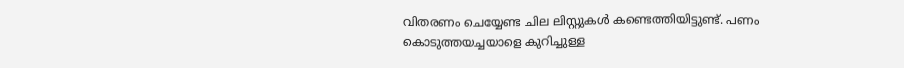വിതരണം ചെയ്യേണ്ട ചില ലിസ്റ്റുകൾ കണ്ടെത്തിയിട്ടുണ്ട്. പണം കൊടുത്തയച്ചയാളെ കുറിച്ചുള്ള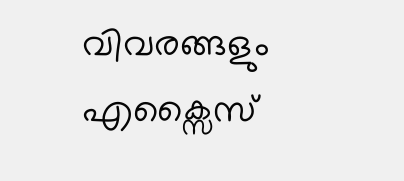വിവരങ്ങളും എക്സൈസ്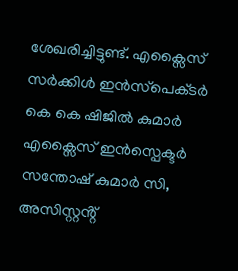ശേഖരിച്ചിട്ടുണ്ട്. എക്സൈസ് സർക്കിൾ ഇൻസ്‌പെക്‌ടർ കെ കെ ഷിജിൽ കുമാർ എക്സൈസ് ഇൻസ്പെക്ടർ സന്തോഷ്‌ കുമാർ സി, അസിസ്റ്റൻ്റ്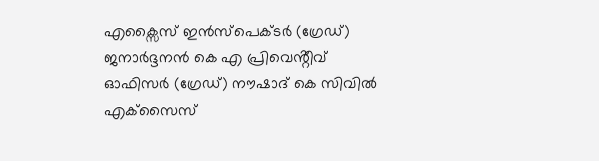എക്സൈസ് ഇൻസ്‌പെക്ടർ (ഗ്രേഡ്) ജനാർദ്ദനൻ കെ എ പ്രിവെൻ്റീവ് ഓഫിസർ (ഗ്രേഡ്) നൗഷാദ് കെ സിവില്‍ എക്‌സൈസ്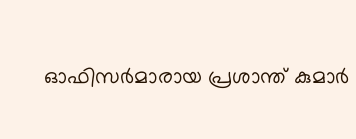ഓഫിസർമാരായ പ്രശാന്ത് കുമാർ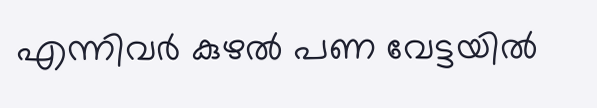എന്നിവര്‍ കുഴൽ പണ വേട്ടയിൽ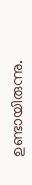ഉണ്ടായിരുന്നു.